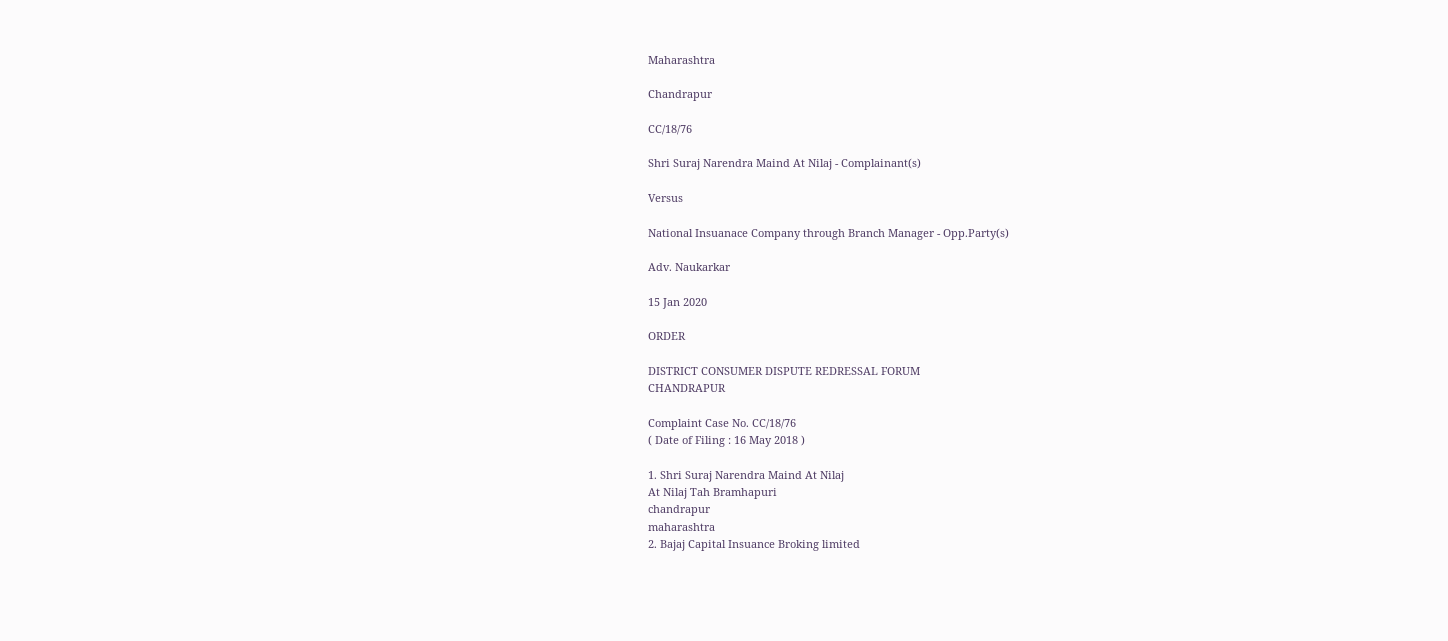Maharashtra

Chandrapur

CC/18/76

Shri Suraj Narendra Maind At Nilaj - Complainant(s)

Versus

National Insuanace Company through Branch Manager - Opp.Party(s)

Adv. Naukarkar

15 Jan 2020

ORDER

DISTRICT CONSUMER DISPUTE REDRESSAL FORUM
CHANDRAPUR

Complaint Case No. CC/18/76
( Date of Filing : 16 May 2018 )

1. Shri Suraj Narendra Maind At Nilaj
At Nilaj Tah Bramhapuri
chandrapur
maharashtra
2. Bajaj Capital Insuance Broking limited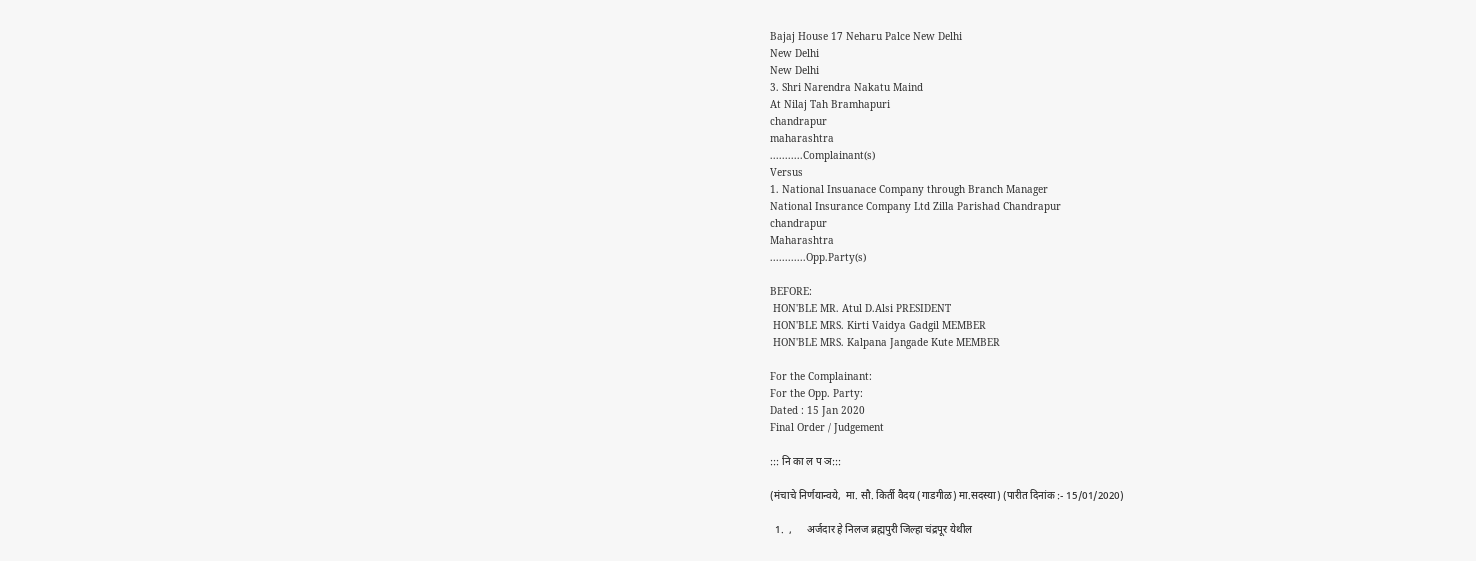Bajaj House 17 Neharu Palce New Delhi
New Delhi
New Delhi
3. Shri Narendra Nakatu Maind
At Nilaj Tah Bramhapuri
chandrapur
maharashtra
...........Complainant(s)
Versus
1. National Insuanace Company through Branch Manager
National Insurance Company Ltd Zilla Parishad Chandrapur
chandrapur
Maharashtra
............Opp.Party(s)

BEFORE:
 HON'BLE MR. Atul D.Alsi PRESIDENT
 HON'BLE MRS. Kirti Vaidya Gadgil MEMBER
 HON'BLE MRS. Kalpana Jangade Kute MEMBER

For the Complainant:
For the Opp. Party:
Dated : 15 Jan 2020
Final Order / Judgement

::: नि का ल प ञ:::

(मंचाचे निर्णयान्‍वये,  मा. सौ. किर्ती वैदय (गाडगीळ) मा.सदस्‍या) (पारीत दिनांक :- 15/01/2020)

  1.  ,      अर्जदार हे निलज ब्रह्मपुरी जिल्हा चंद्रपूर येथील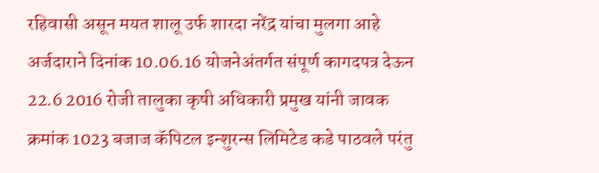रहिवासी असून मयत शालू उर्फ शारदा नरेंद्र यांचा मुलगा आहे अर्जदाराने दिनांक 10.06.16 योजनेअंतर्गत संपूर्ण कागदपत्र देऊन 22.6 2016 रोजी तालुका कृषी अधिकारी प्रमुख यांनी जावक क्रमांक 1023 बजाज कॅपिटल इन्शुरन्स लिमिटेड कडे पाठवले परंतु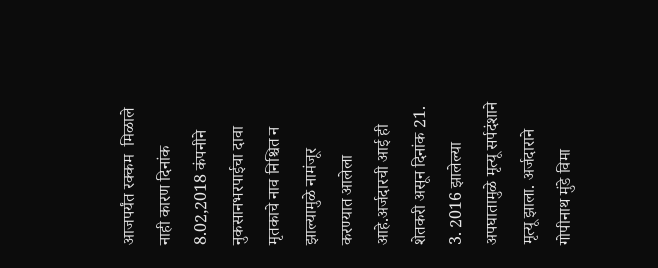आजपर्यंत रक्कम  मिळाले नाही कारण दिनांक 8.02,2018 कंपनीने नुकसानभरपाईचा दावा मृतकाचे नाव निश्चित न झाल्यामुळे नामंजूर करण्यात आलेला आहे.अर्जदारची आई ही शेतकरी असून दिनांक 21. 3. 2016 झालेल्या अपघातामुळे मृत्यू सर्पदंशाने मृत्यू झाला. अर्जदाराने गोपीनाथ मुंडे विमा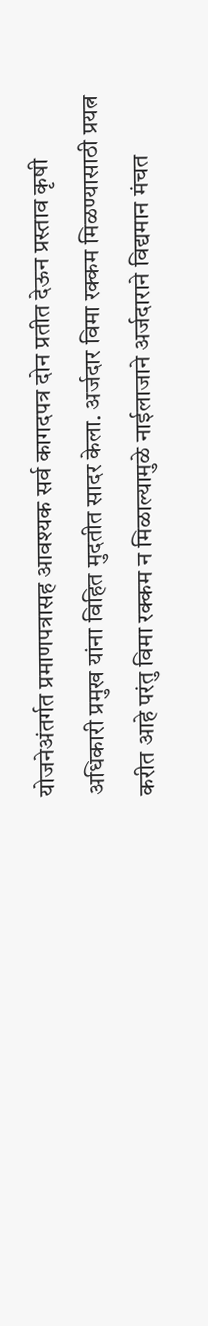योजनेअंतर्गत प्रमाणपत्रासह आवश्यक सर्व कागदपत्र दोन प्रतीत देऊन प्रस्ताव कृषी अधिकारी प्रमुख यांना विहित मुदतीत सादर केला. अर्जदार विमा रक्कम मिळण्यासाठी प्रयत्न करीत आहे परंतु विमा रक्कम न मिळाल्यामुळे नाईलाजाने अर्जदाराने विद्यमान मंचत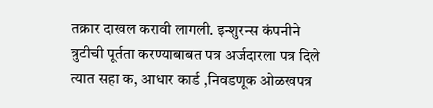तक्रार दाखल करावी लागली. इन्शुरन्स कंपनीने त्रुटीची पूर्तता करण्याबाबत पत्र अर्जदारला पत्र दिले त्यात सहा क, आधार कार्ड ,निवडणूक ओळखपत्र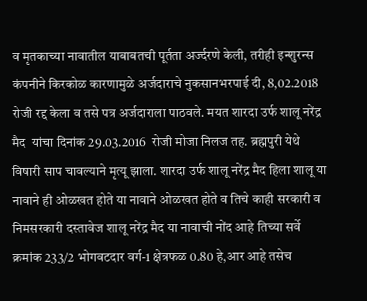व मृतकाच्या नावातील याबाबतची पूर्तता अर्ज्दरणे केली, तरीही इन्शुरन्स कंपनीने किरकोळ कारणामुळे अर्जदाराचे नुकसानभरपाई दी, 8,02.2018 रोजी रद्द केला व तसे पत्र अर्जदाराला पाठवले. मयत शारदा उर्फ शालू नरेंद्र मैद  यांचा दिनांक 29.03.2016  रोजी मोजा निलज तह. ब्रह्मपुरी येथे विषारी साप चावल्याने मृत्यू झाला. शारदा उर्फ शालू नरेंद्र मैद हिला शालू या नावाने ही ओळखत होते या नावाने ओळखत होते व तिचे काही सरकारी व निमसरकारी दस्तावेज शालू नरेंद्र मैद या नावाची नोंद आहे तिच्या सर्वे क्रमांक 233/2 भोगवटदार वर्ग-1 क्षेत्रफळ 0.80 हे,आर आहे तसेच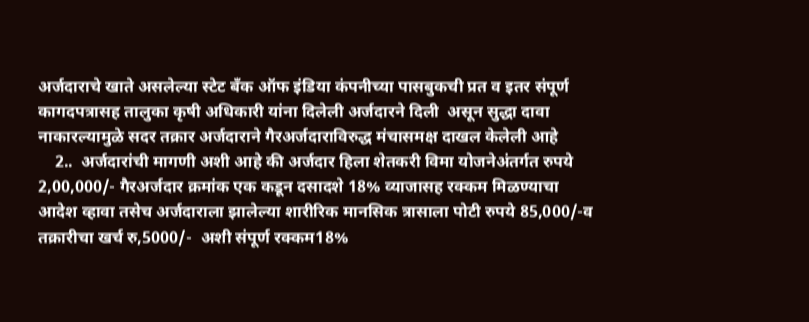अर्जदाराचे खाते असलेल्या स्टेट बँक ऑफ इंडिया कंपनीच्या पासबुकची प्रत व इतर संपूर्ण कागदपत्रासह तालुका कृषी अधिकारी यांना दिलेली अर्जदारने दिली  असून सुद्धा दावा नाकारल्यामुळे सदर तक्रार अर्जदाराने गैरअर्जदाराविरुद्ध मंचासमक्ष दाखल केलेली आहे
    2..  अर्जदारांची मागणी अशी आहे की अर्जदार हिला शेतकरी विमा योजनेअंतर्गत रुपये 2,00,000/- गैरअर्जदार क्रमांक एक कडून दसादशे 18% व्याजासह रक्कम मिळण्याचा आदेश व्हावा तसेच अर्जदाराला झालेल्या शारीरिक मानसिक त्रासाला पोटी रुपये 85,000/-व तक्रारीचा खर्च रु,5000/-  अशी संपूर्ण रक्कम18%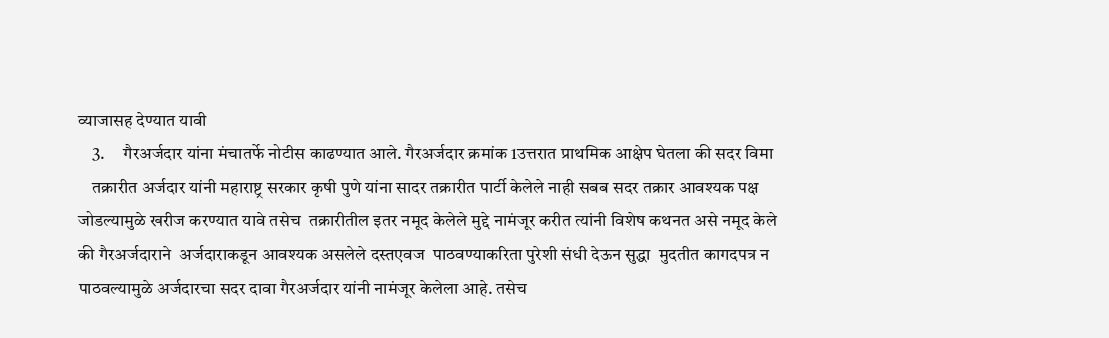व्याजासह देण्यात यावी
    3.     गैरअर्जदार यांना मंचातर्फे नोटीस काढण्यात आले. गैरअर्जदार क्रमांक 1उत्तरात प्राथमिक आक्षेप घेतला की सदर विमा
    तक्रारीत अर्जदार यांनी महाराष्ट्र सरकार कृषी पुणे यांना सादर तक्रारीत पार्टी केलेले नाही सबब सदर तक्रार आवश्यक पक्ष जोडल्यामुळे खरीज करण्यात यावे तसेच  तक्रारीतील इतर नमूद केलेले मुद्दे नामंजूर करीत त्यांनी विशेष कथनत असे नमूद केले की गैरअर्जदाराने  अर्जदाराकडून आवश्यक असलेले दस्तएवज  पाठवण्याकरिता पुरेशी संधी देऊन सुद्धा  मुदतीत कागदपत्र न पाठवल्यामुळे अर्जदारचा सदर दावा गैरअर्जदार यांनी नामंजूर केलेला आहे. तसेच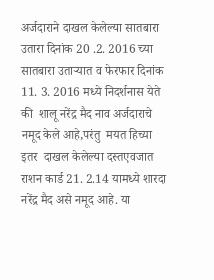अर्जदाराने दाखल केलेल्या सातबारा उतारा दिनांक 20 .2. 2016 च्या सातबारा उताऱ्यात व फेरफार दिनांक 11. 3. 2016 मध्ये निदर्शनास येते की  शालू नरेंद्र मैद नाव अर्जदाराचे नमूद केले आहे,परंतु  मयत हिच्या इतर  दाखल केलेल्या दस्तएवजात राशन कार्ड 21. 2.14 यामध्ये शारदा नरेंद्र मैद असे नमूद आहे. या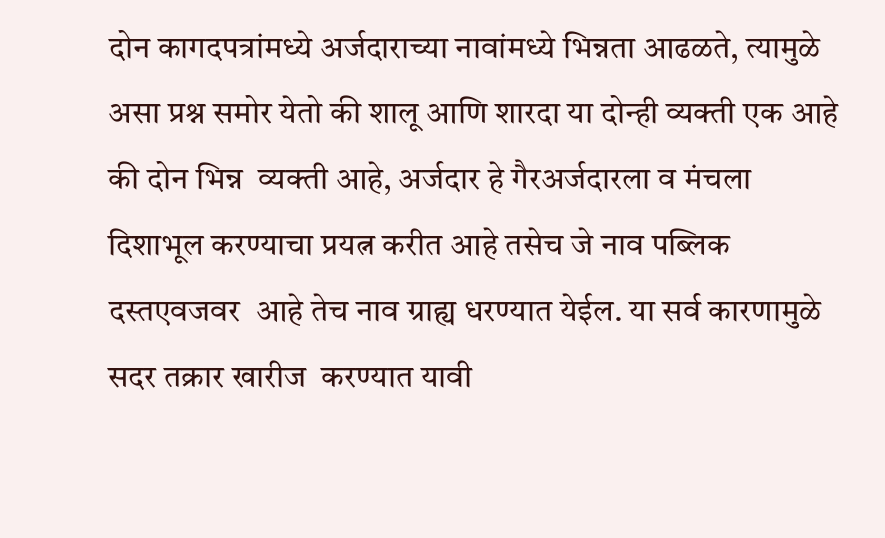दोन कागदपत्रांमध्ये अर्जदाराच्या नावांमध्ये भिन्नता आढळते, त्यामुळे असा प्रश्न समोर येतो की शालू आणि शारदा या दोन्ही व्यक्ती एक आहे की दोन भिन्न  व्यक्ती आहे, अर्जदार हे गैरअर्जदारला व मंचला दिशाभूल करण्याचा प्रयत्न करीत आहे तसेच जे नाव पब्लिक दस्तएवजवर  आहे तेच नाव ग्राह्य धरण्यात येईल. या सर्व कारणामुळे सदर तक्रार खारीज  करण्यात यावी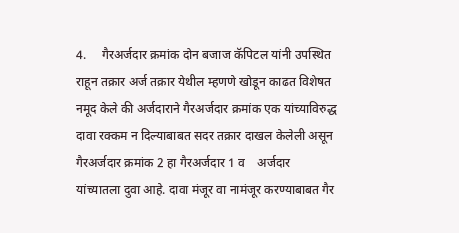4.     गैरअर्जदार क्रमांक दोन बजाज कॅपिटल यांनी उपस्थित राहून तक्रार अर्ज तक्रार येथील म्हणणे खोडून काढत विशेषत नमूद केले की अर्जदाराने गैरअर्जदार क्रमांक एक यांच्याविरुद्ध दावा रक्कम न दिल्याबाबत सदर तक्रार दाखल केलेली असून गैरअर्जदार क्रमांक 2 हा गैरअर्जदार 1 व    अर्जदार  यांच्यातला दुवा आहे. दावा मंजूर वा नामंजूर करण्याबाबत गैर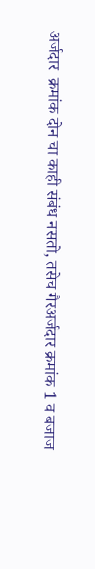अर्जदार  क्रमांक दोन चा काही संबंध नसतो, तसेच गैरअर्जदार क्रमांक 1 व बजाज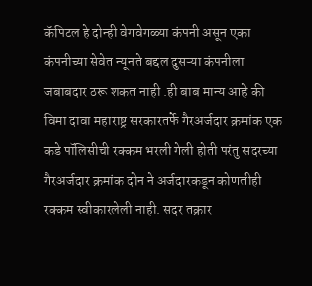कॅपिटल हे दोन्ही वेगवेगळ्या कंपनी असून एका कंपनीच्या सेवेत न्यूनते बद्दल दुसऱ्या कंपनीला जबाबदार ठरू शकत नाही .ही बाब मान्य आहे की विमा दावा महाराष्ट्र सरकारतर्फे गैरअर्जदार क्रमांक एक कडे पॉलिसीची रक्कम भरली गेली होती परंतु सदरच्या गैरअर्जदार क्रमांक दोन ने अर्जदारकडून कोणतीही रक्कम स्वीकारलेली नाही. सदर तक्रार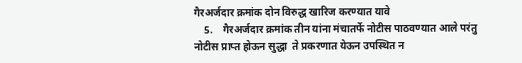गैरअर्जदार क्रमांक दोन विरुद्ध खारिज करण्यात यावे
    5.    गैरअर्जदार क्रमांक तीन यांना मंचातर्फे नोटीस पाठवण्यात आले परंतु नोटीस प्राप्त होऊन सुद्धा  ते प्रकरणात येऊन उपस्थित न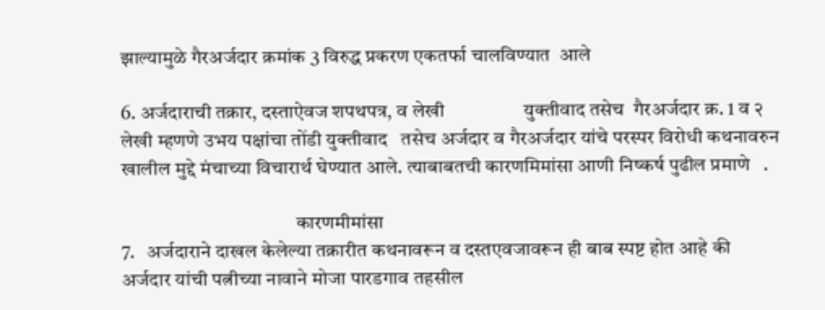झाल्यामुळे गैरअर्जदार क्रमांक 3 विरुद्ध प्रकरण एकतर्फा चालविण्यात  आले

6. अर्जदाराची तक्रार, दस्‍ताऐवज शपथपत्र, व लेखी                 युक्‍तीवाद तसेच  गैरअर्जदार क्र. 1 व २  लेखी म्‍हणणे उभय पक्षांचा तोंडी युक्‍तीवाद   तसेच अर्जदार व गैरअर्जदार यांचे परस्‍पर विरोधी कथनावरुन खालील मुद्दे मंचाच्‍या विचारार्थ घेण्‍यात आले. त्‍याबाबतची कारणमिमांसा आणी निष्‍कर्ष पुढील प्रमाणे   .

                                            कारणमीमांसा
7.   अर्जदाराने दाखल केलेल्या तक्रारीत कथनावरून व दस्तएवजावरून ही बाब स्पष्ट होत आहे की अर्जदार यांची पत्नीच्या नावाने मोजा पारडगाव तहसील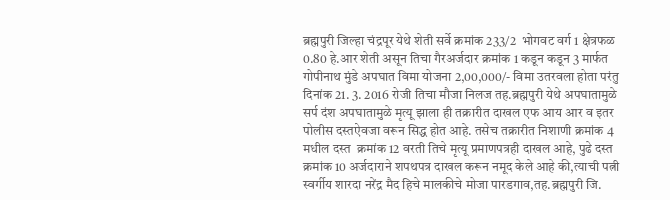ब्रह्मपुरी जिल्हा चंद्रपूर येथे शेती सर्वे क्रमांक 233/2  भोगवट वर्ग 1 क्षेत्रफळ 0.80 हे.आर शेती असून तिचा गैरअर्जदार क्रमांक 1 कडून कडून 3 मार्फत गोपीनाथ मुंडे अपघात विमा योजना 2,00,000/- विमा उतरवला होता परंतु दिनांक 21. 3. 2016 रोजी तिचा मौजा निलज तह.ब्रह्मपुरी येथे अपघातामुळे सर्प दंश अपघातामुळे मृत्यू झाला ही तक्रारीत दाखल एफ आय आर व इतर पोलीस दस्तऐवजा वरून सिद्ध होत आहे. तसेच तक्रारीत निशाणी क्रमांक 4 मधील दस्त  क्रमांक 12 वरती तिचे मृत्यू प्रमाणपत्रही दाखल आहे, पुढे दस्त क्रमांक 10 अर्जदाराने शपथपत्र दाखल करून नमूद केले आहे की,त्याची पत्नी स्वर्गीय शारदा नरेंद्र मैद हिचे मालकीचे मोजा पारडगाव,तह.ब्रह्मपुरी जि.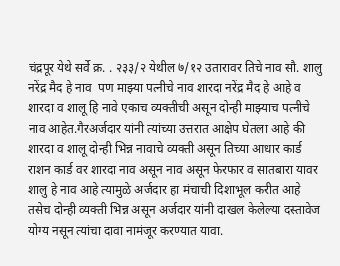चंद्रपूर येथे सर्वे क्र. . २३३/२ येथील ७/१२ उतारावर तिचे नाव सौ. शालु नरेंद्र मैद हे नाव  पण माझ्या पत्नीचे नाव शारदा नरेंद्र मैद हे आहे व शारदा व शालू हि नावे एकाच व्यक्तीची असून दोन्ही माझ्याच पत्नीचे नाव आहेत.गैरअर्जदार यांनी त्यांच्या उत्तरात आक्षेप घेतला आहे की शारदा व शालू दोन्ही भिन्न नावाचे व्यक्ती असून तिच्या आधार कार्ड राशन कार्ड वर शारदा नाव असून नाव असून फेरफार व सातबारा यावर शालु हे नाव आहे त्यामुळे अर्जदार हा मंचाची दिशाभूल करीत आहे तसेच दोन्ही व्यक्ती भिन्न असून अर्जदार यांनी दाखल केलेल्या दस्तावेज योग्य नसून त्यांचा दावा नामंजूर करण्यात यावा.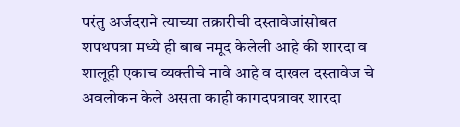परंतु अर्जदराने त्याच्या तक्रारीची दस्तावेजांसोबत शपथपत्रा मध्ये ही बाब नमूद केलेली आहे की शारदा व  शालूही एकाच व्यक्तीचे नावे आहे व दाखल दस्तावेज चे अवलोकन केले असता काही कागदपत्रावर शारदा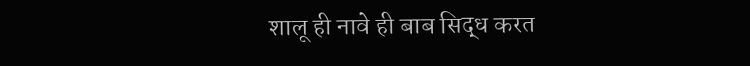शालू ही नावे ही बाब सिद्ध करत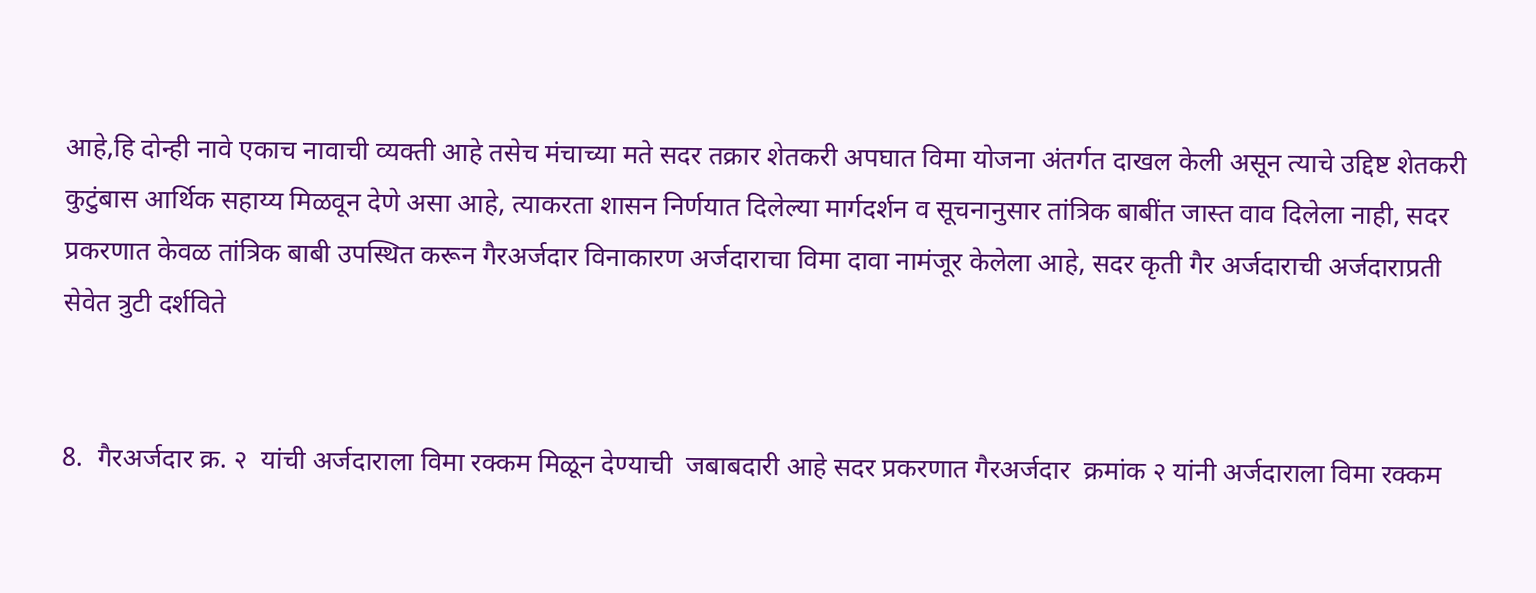आहे,हि दोन्ही नावे एकाच नावाची व्यक्ती आहे तसेच मंचाच्या मते सदर तक्रार शेतकरी अपघात विमा योजना अंतर्गत दाखल केली असून त्याचे उद्दिष्ट शेतकरी कुटुंबास आर्थिक सहाय्य मिळवून देणे असा आहे, त्याकरता शासन निर्णयात दिलेल्या मार्गदर्शन व सूचनानुसार तांत्रिक बाबींत जास्त वाव दिलेला नाही, सदर प्रकरणात केवळ तांत्रिक बाबी उपस्थित करून गैरअर्जदार विनाकारण अर्जदाराचा विमा दावा नामंजूर केलेला आहे, सदर कृती गैर अर्जदाराची अर्जदाराप्रती सेवेत त्रुटी दर्शविते


8.  गैरअर्जदार क्र. २  यांची अर्जदाराला विमा रक्कम मिळून देण्याची  जबाबदारी आहे सदर प्रकरणात गैरअर्जदार  क्रमांक २ यांनी अर्जदाराला विमा रक्कम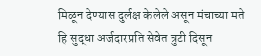मिळून देण्यास दुर्लक्ष केलेले असून मंचाच्या मते हि सुद्धा अर्जदारप्रति सेवेत त्रुटी दिसून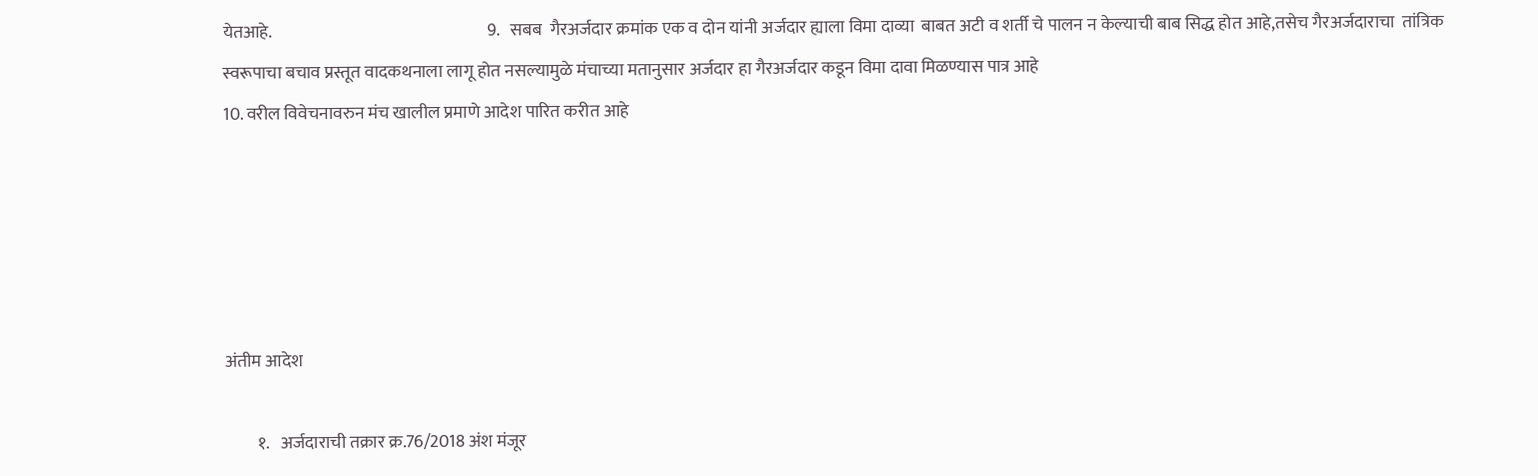येतआहे.                                                               9.   सबब  गैरअर्जदार क्रमांक एक व दोन यांनी अर्जदार ह्याला विमा दाव्या  बाबत अटी व शर्ती चे पालन न केल्याची बाब सिद्ध होत आहे,तसेच गैरअर्जदाराचा  तांत्रिक स्वरूपाचा बचाव प्रस्तूत वादकथनाला लागू होत नसल्यामुळे मंचाच्या मतानुसार अर्जदार हा गैरअर्जदार कडून विमा दावा मिळण्यास पात्र आहे
10. वरील विवेचनावरुन मंच खालील प्रमाणे आदेश पारित करीत आहे





अंतीम आदेश

         १.   अर्जदाराची तक्रार क्र.76/2018 अंश मंजूर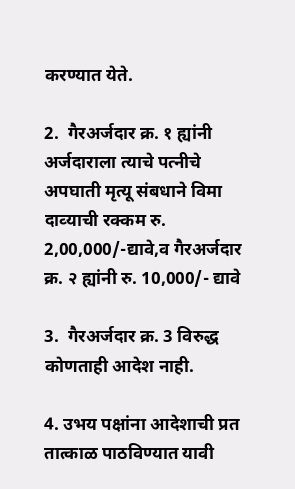करण्‍यात येते.

2.  गैरअर्जदार क्र. १ ह्यांनी अर्जदाराला त्याचे पत्नीचे  अपघाती मृत्‍यू संबधाने विमा दाव्‍याची रक्‍कम रु. 2,00,000/-द्यावे,व गैरअर्जदार क्र. २ ह्यांनी रु. 10,000/- द्यावे

3.  गैरअर्जदार क्र. 3 विरुद्ध कोणताही आदेश नाही.

4. उभय पक्षांना आदेशाची प्रत तात्‍काळ पाठविण्‍यात यावी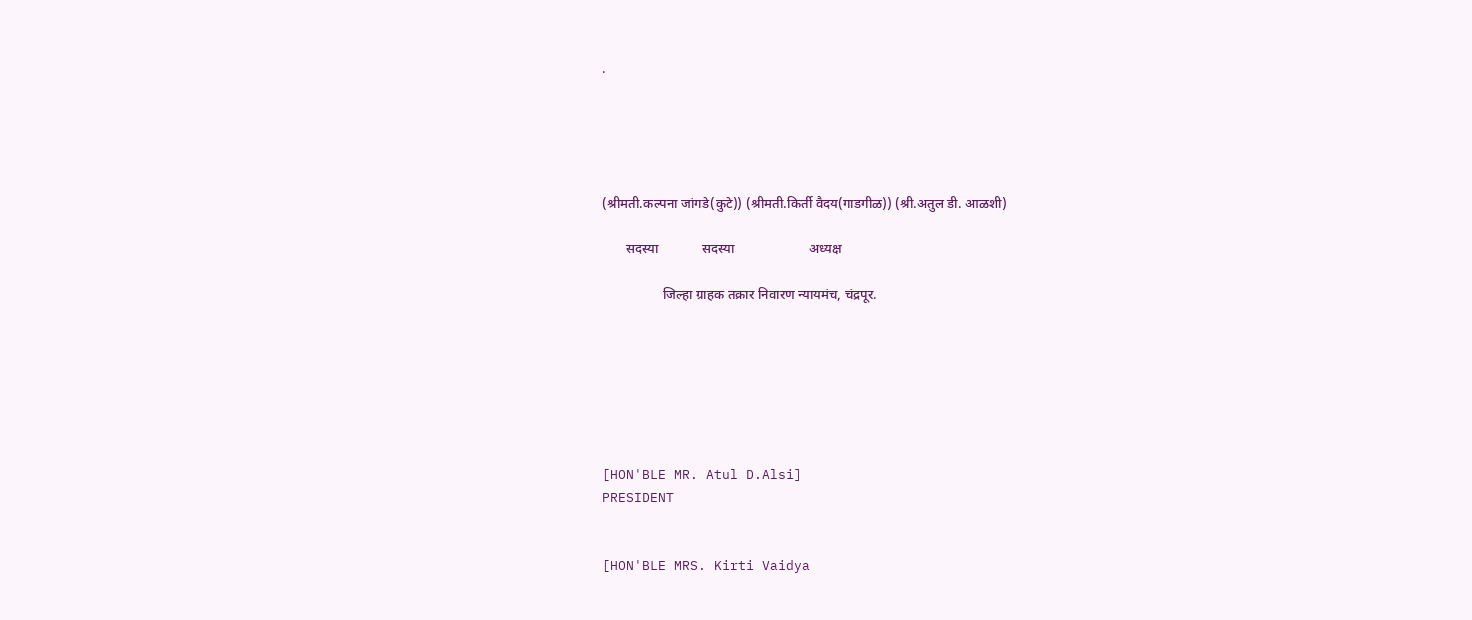.





(श्रीमती.कल्‍पना जांगडे(कुटे)) (श्रीमती.किर्ती वैदय(गाडगीळ)) (श्री.अतुल डी. आळशी)

       सदस्‍या             सदस्‍या                      अध्‍यक्ष

                  जिल्हा ग्राहक तक्रार निवारण न्यायमंच, चंद्रपूर.







[HON'BLE MR. Atul D.Alsi]
PRESIDENT


[HON'BLE MRS. Kirti Vaidya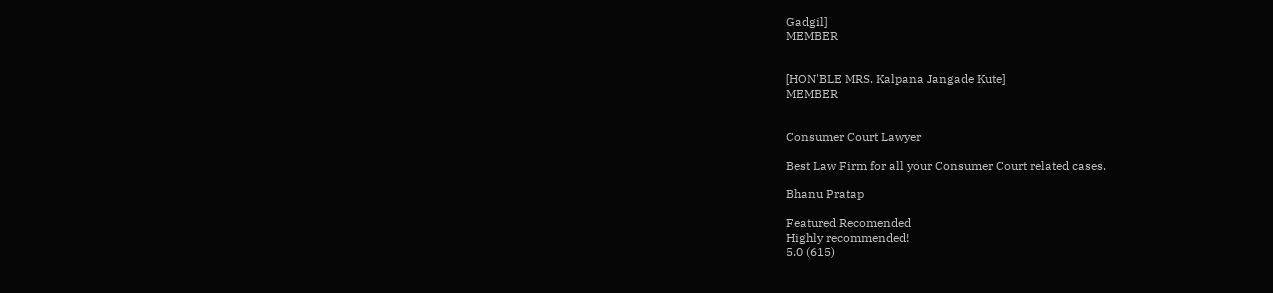Gadgil]
MEMBER


[HON'BLE MRS. Kalpana Jangade Kute]
MEMBER


Consumer Court Lawyer

Best Law Firm for all your Consumer Court related cases.

Bhanu Pratap

Featured Recomended
Highly recommended!
5.0 (615)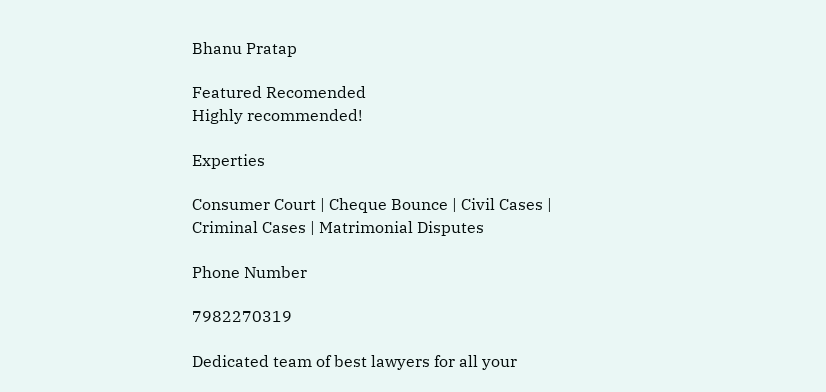Bhanu Pratap

Featured Recomended
Highly recommended!

Experties

Consumer Court | Cheque Bounce | Civil Cases | Criminal Cases | Matrimonial Disputes

Phone Number

7982270319

Dedicated team of best lawyers for all your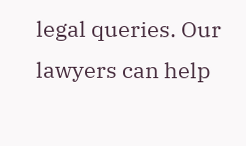legal queries. Our lawyers can help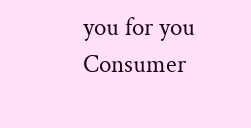you for you Consumer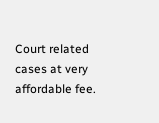Court related cases at very affordable fee.